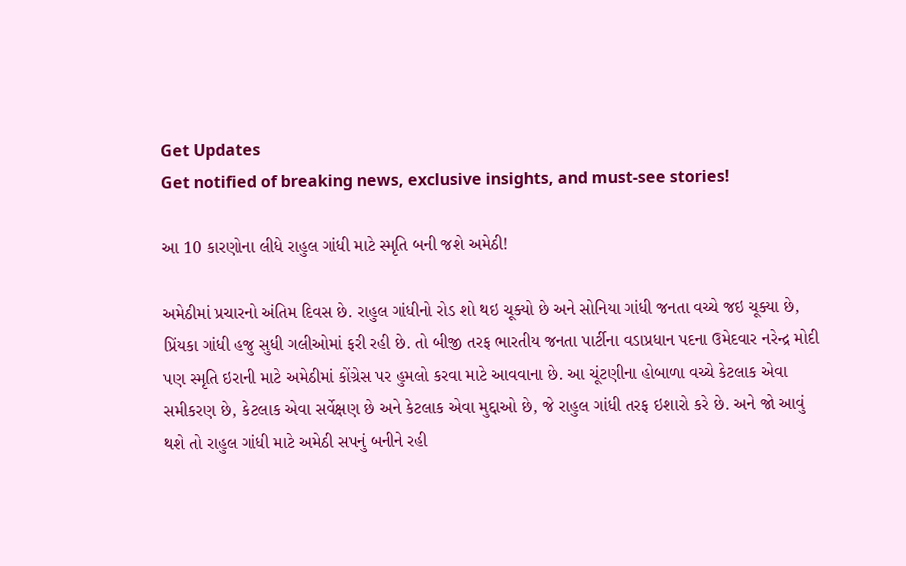Get Updates
Get notified of breaking news, exclusive insights, and must-see stories!

આ 10 કારણોના લીધે રાહુલ ગાંધી માટે સ્મૃતિ બની જશે અમેઠી!

અમેઠીમાં પ્રચારનો અંતિમ દિવસ છે. રાહુલ ગાંધીનો રોડ શો થઇ ચૂક્યો છે અને સોનિયા ગાંધી જનતા વચ્ચે જઇ ચૂક્યા છે, પ્રિંયકા ગાંધી હજુ સુધી ગલીઓમાં ફરી રહી છે. તો બીજી તરફ ભારતીય જનતા પાર્ટીના વડાપ્રધાન પદના ઉમેદવાર નરેન્દ્ર મોદી પણ સ્મૃતિ ઇરાની માટે અમેઠીમાં કોંગ્રેસ પર હુમલો કરવા માટે આવવાના છે. આ ચૂંટણીના હોબાળા વચ્ચે કેટલાક એવા સમીકરણ છે, કેટલાક એવા સર્વેક્ષણ છે અને કેટલાક એવા મુદ્દાઓ છે, જે રાહુલ ગાંધી તરફ ઇશારો કરે છે. અને જો આવું થશે તો રાહુલ ગાંધી માટે અમેઠી સપનું બનીને રહી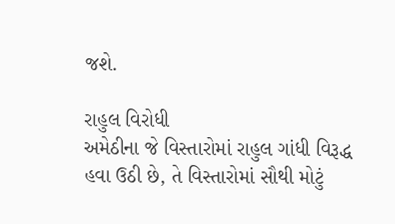જશે.

રાહુલ વિરોધી
અમેઠીના જે વિસ્તારોમાં રાહુલ ગાંધી વિરૂદ્ધ હવા ઉઠી છે, તે વિસ્તારોમાં સૌથી મોટું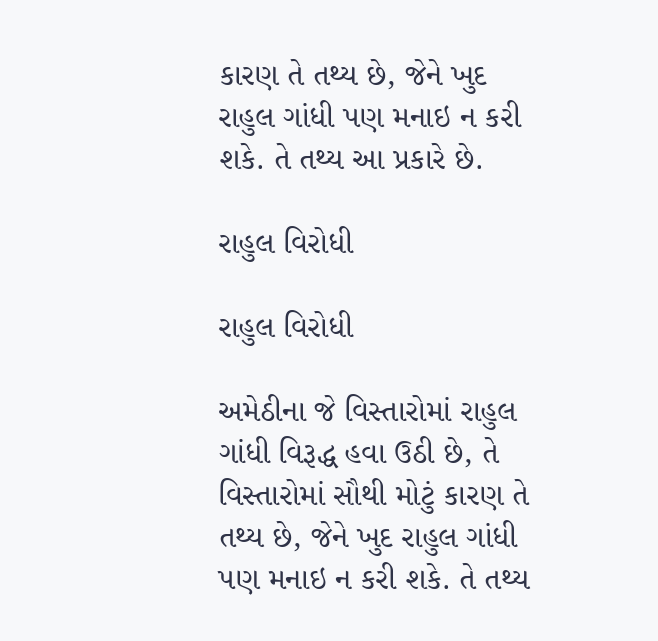કારણ તે તથ્ય છે, જેને ખુદ રાહુલ ગાંધી પણ મનાઇ ન કરી શકે. તે તથ્ય આ પ્રકારે છે.

રાહુલ વિરોધી

રાહુલ વિરોધી

અમેઠીના જે વિસ્તારોમાં રાહુલ ગાંધી વિરૂદ્ધ હવા ઉઠી છે, તે વિસ્તારોમાં સૌથી મોટું કારણ તે તથ્ય છે, જેને ખુદ રાહુલ ગાંધી પણ મનાઇ ન કરી શકે. તે તથ્ય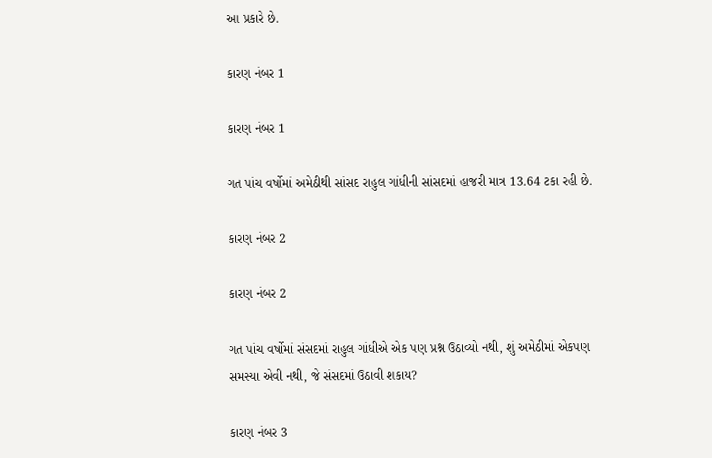આ પ્રકારે છે.

કારણ નંબર 1

કારણ નંબર 1

ગત પાંચ વર્ષોમાં અમેઠીથી સાંસદ રાહુલ ગાંધીની સાંસદમાં હાજરી માત્ર 13.64 ટકા રહી છે.

કારણ નંબર 2

કારણ નંબર 2

ગત પાંચ વર્ષોમાં સંસદમાં રાહુલ ગાંધીએ એક પણ પ્રશ્ન ઉઠાવ્યો નથી, શું અમેઠીમાં એકપણ સમસ્યા એવી નથી, જે સંસદમાં ઉઠાવી શકાય?

કારણ નંબર 3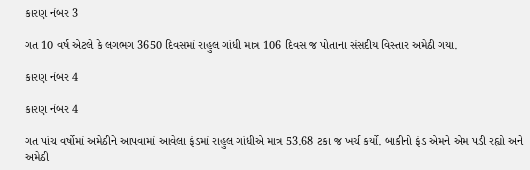કારણ નંબર 3

ગત 10 વર્ષ એટલે કે લગભગ 3650 દિવસમાં રાહુલ ગાંધી માત્ર 106 દિવસ જ પોતાના સંસદીય વિસ્તાર અમેઠી ગયા.

કારણ નંબર 4

કારણ નંબર 4

ગત પાંચ વર્ષોમાં અમેઠીને આપવામાં આવેલા ફંડમાં રાહુલ ગાંધીએ માત્ર 53.68 ટકા જ ખર્ચ કર્યો. બાકીનો ફંડ એમને એમ પડી રહ્યો અને અમેઠી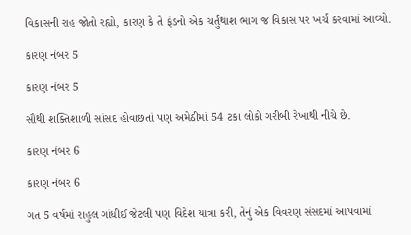વિકાસની રાહ જોતો રહ્યો, કારણ કે તે ફંડનો એક ચર્તુંથાશ ભાગ જ વિકાસ પર ખર્ચ કરવામાં આવ્યો.

કારણ નંબર 5

કારણ નંબર 5

સૌથી શક્તિશાળી સાંસદ હોવાછતાં પણ અમેઠીમાં 54 ટકા લોકો ગરીબી રેખાથી નીચે છે.

કારણ નંબર 6

કારણ નંબર 6

ગત 5 વર્ષમાં રાહુલ ગાંધીઈ જેટલી પણ વિદેશ યાત્રા કરી, તેનું એક વિવરણ સંસદમાં આપવામાં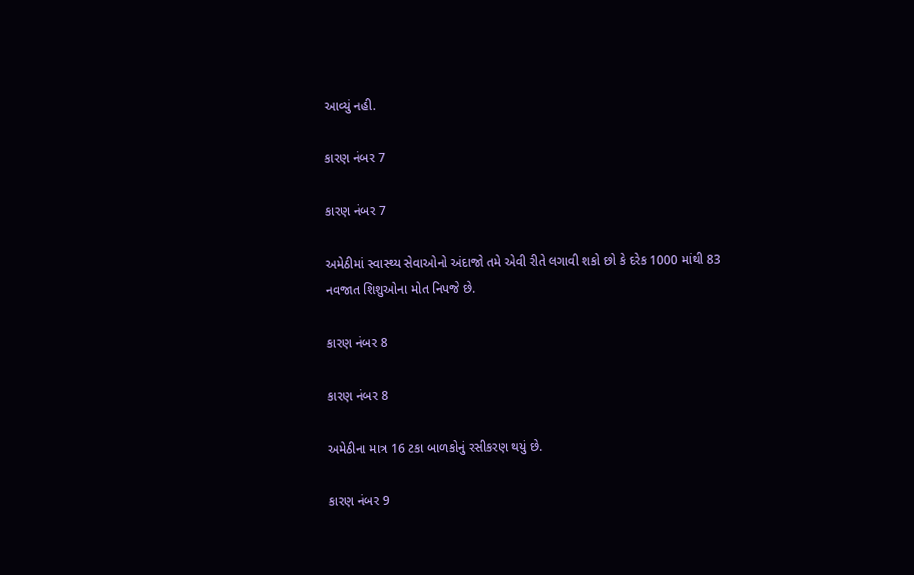આવ્યું નહી.

કારણ નંબર 7

કારણ નંબર 7

અમેઠીમાં સ્વાસ્થ્ય સેવાઓનો અંદાજો તમે એવી રીતે લગાવી શકો છો કે દરેક 1000 માંથી 83 નવજાત શિશુઓના મોત નિપજે છે.

કારણ નંબર 8

કારણ નંબર 8

અમેઠીના માત્ર 16 ટકા બાળકોનું રસીકરણ થયું છે.

કારણ નંબર 9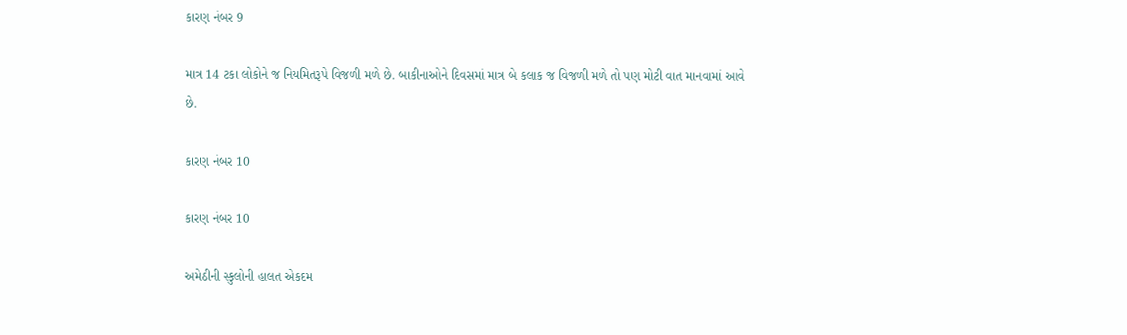કારણ નંબર 9

માત્ર 14 ટકા લોકોને જ નિયમિતરૂપે વિજળી મળે છે. બાકીનાઓને દિવસમાં માત્ર બે કલાક જ વિજળી મળે તો પણ મોટી વાત માનવામાં આવે છે.

કારણ નંબર 10

કારણ નંબર 10

અમેઠીની સ્કુલોની હાલત એકદમ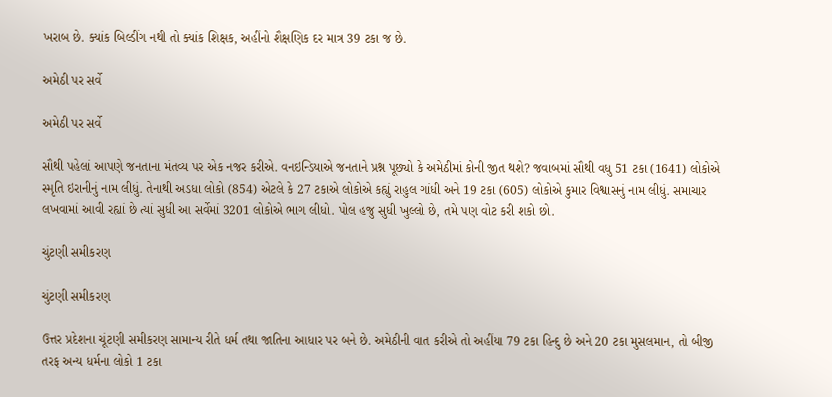ખરાબ છે. ક્યાંક બિલ્ડીંગ નથી તો ક્યાંક શિક્ષક, અહીંનો શૈક્ષણિક દર માત્ર 39 ટકા જ છે.

અમેઠી પર સર્વે

અમેઠી પર સર્વે

સૌથી પહેલાં આપણે જનતાના મંતવ્ય પર એક નજર કરીએ. વનઇન્ડિયાએ જનતાને પ્રશ્ન પૂછ્યો કે અમેઠીમાં કોની જીત થશે? જવાબમાં સૌથી વધુ 51 ટકા (1641) લોકોએ સ્મૃતિ ઇરાનીનું નામ લીધું. તેનાથી અડધા લોકો (854) એટલે કે 27 ટકાએ લોકોએ કહ્યું રાહુલ ગાંધી અને 19 ટકા (605) લોકોએ કુમાર વિશ્વાસનું નામ લીધું. સમાચાર લખવામાં આવી રહ્યાં છે ત્યાં સુધી આ સર્વેમાં 3201 લોકોએ ભાગ લીધો. પોલ હજુ સુધી ખુલ્લો છે, તમે પણ વોટ કરી શકો છો.

ચુંટણી સમીકરણ

ચુંટણી સમીકરણ

ઉત્તર પ્રદેશના ચૂંટણી સમીકરણ સામાન્ય રીતે ધર્મ તથા જાતિના આધાર પર બને છે. અમેઠીની વાત કરીએ તો અહીંયા 79 ટકા હિન્દુ છે અને 20 ટકા મુસલમાન, તો બીજી તરફ અન્ય ધર્મના લોકો 1 ટકા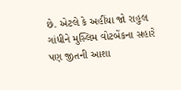છે. એટલે કે અહીંયા જો રાહુલ ગાંધીને મુસ્લિમ વોટબેંકના સહારે પણ જીતની આશા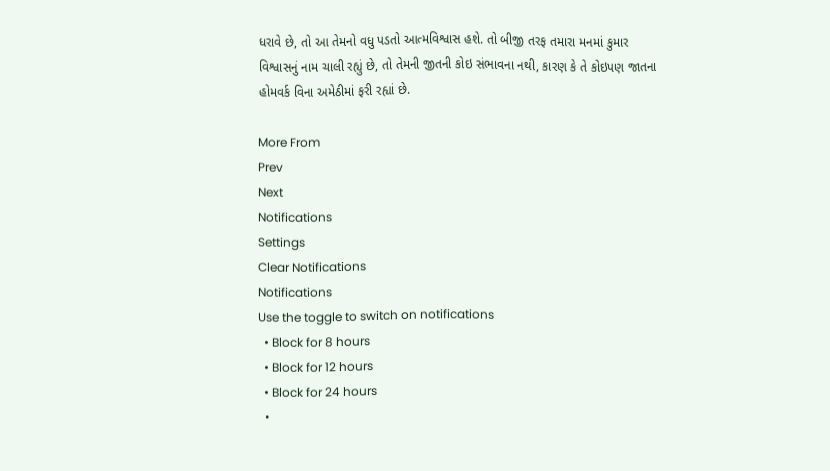ધરાવે છે, તો આ તેમનો વધુ પડતો આત્મવિશ્વાસ હશે. તો બીજી તરફ તમારા મનમાં કુમાર વિશ્વાસનું નામ ચાલી રહ્યું છે, તો તેમની જીતની કોઇ સંભાવના નથી, કારણ કે તે કોઇપણ જાતના હોમવર્ક વિના અમેઠીમાં ફરી રહ્યાં છે.

More From
Prev
Next
Notifications
Settings
Clear Notifications
Notifications
Use the toggle to switch on notifications
  • Block for 8 hours
  • Block for 12 hours
  • Block for 24 hours
  •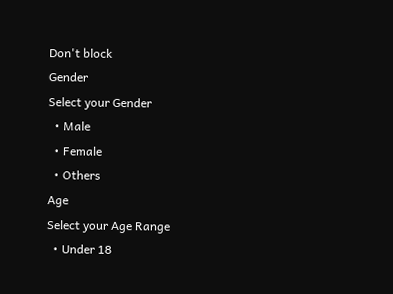Don't block
Gender
Select your Gender
  • Male
  • Female
  • Others
Age
Select your Age Range
  • Under 18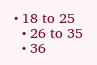• 18 to 25
  • 26 to 35
  • 36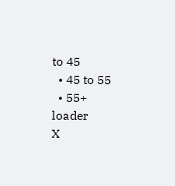to 45
  • 45 to 55
  • 55+
loader
X